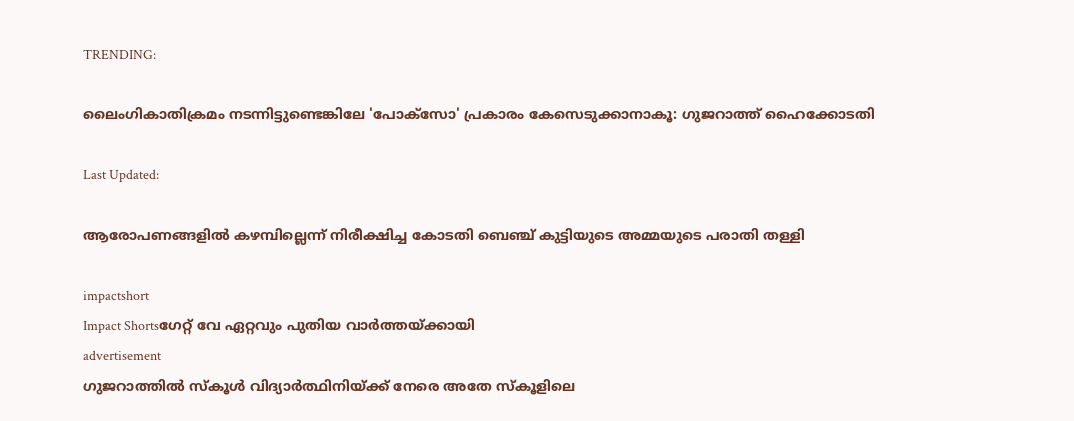TRENDING:

ലൈംഗികാതിക്രമം നടന്നിട്ടുണ്ടെങ്കിലേ 'പോക്‌സോ' പ്രകാരം കേസെടുക്കാനാകൂ: ഗുജറാത്ത് ഹൈക്കോടതി

Last Updated:

ആരോപണങ്ങളിൽ കഴമ്പില്ലെന്ന് നിരീക്ഷിച്ച കോടതി ബെഞ്ച് കുട്ടിയുടെ അമ്മയുടെ പരാതി തള്ളി

impactshort
Impact Shortsഗേറ്റ് വേ ഏറ്റവും പുതിയ വാർത്തയ്ക്കായി
advertisement
ഗുജറാത്തില്‍ സ്‌കൂള്‍ വിദ്യാര്‍ത്ഥിനിയ്ക്ക് നേരെ അതേ സ്‌കൂളിലെ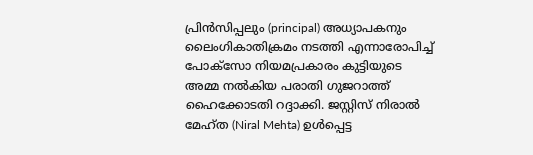പ്രിന്‍സിപ്പലും (principal) അധ്യാപകനും ലൈംഗികാതിക്രമം നടത്തി എന്നാരോപിച്ച് പോക്‌സോ നിയമപ്രകാരം കുട്ടിയുടെ അമ്മ നല്‍കിയ പരാതി ഗുജറാത്ത് ഹൈക്കോടതി റദ്ദാക്കി. ജസ്റ്റിസ് നിരാല്‍ മേഹ്ത (Niral Mehta) ഉള്‍പ്പെട്ട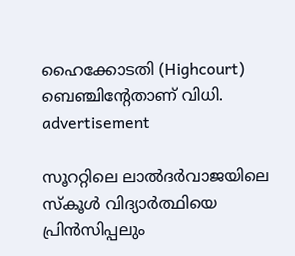ഹൈക്കോടതി (Highcourt) ബെഞ്ചിന്റേതാണ് വിധി.
advertisement

സൂററ്റിലെ ലാല്‍ദര്‍വാജയിലെ സ്‌കൂള്‍ വിദ്യാര്‍ത്ഥിയെ പ്രിന്‍സിപ്പലും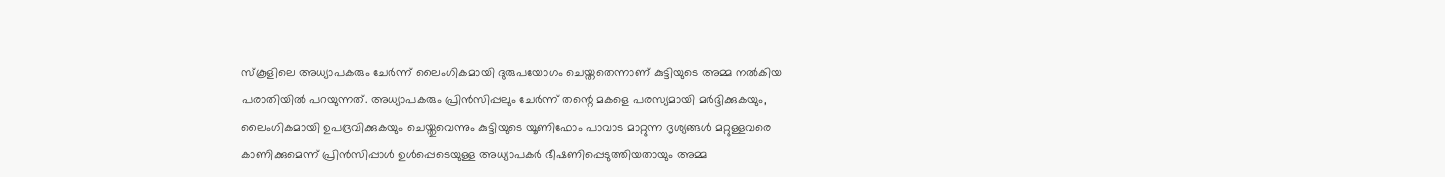സ്‌കൂളിലെ അധ്യാപകരും ചേര്‍ന്ന് ലൈംഗികമായി ദുരുപയോഗം ചെയ്തതെന്നാണ് കുട്ടിയുടെ അമ്മ നല്‍കിയ പരാതിയില്‍ പറയുന്നത്. അധ്യാപകരും പ്രിന്‍സിപ്പലും ചേര്‍ന്ന് തന്റെ മകളെ പരസ്യമായി മര്‍ദ്ദിക്കുകയും, ലൈംഗികമായി ഉപദ്രവിക്കുകയും ചെയ്തുവെന്നും കുട്ടിയുടെ യൂണിഫോം പാവാട മാറ്റുന്ന ദൃശ്യങ്ങള്‍ മറ്റുള്ളവരെ കാണിക്കുമെന്ന് പ്രിന്‍സിപ്പാള്‍ ഉള്‍പ്പെടെയുള്ള അധ്യാപകര്‍ ഭീഷണിപ്പെടുത്തിയതായും അമ്മ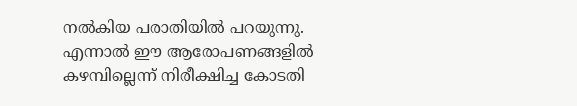നല്‍കിയ പരാതിയില്‍ പറയുന്നു. എന്നാല്‍ ഈ ആരോപണങ്ങളിൽ കഴമ്പില്ലെന്ന് നിരീക്ഷിച്ച കോടതി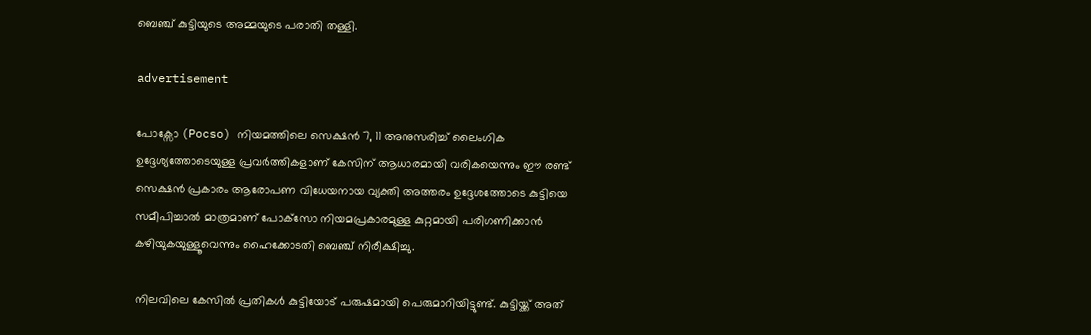ബെഞ്ച് കുട്ടിയുടെ അമ്മയുടെ പരാതി തള്ളി.

advertisement

പോക്സോ (Pocso) നിയമത്തിലെ സെക്ഷന്‍ 7, 11 അനുസരിച്ച് ലൈംഗിക ഉദ്ദേശ്യത്തോടെയുള്ള പ്രവര്‍ത്തികളാണ് കേസിന് ആധാരമായി വരികയെന്നും ഈ രണ്ട് സെക്ഷൻ പ്രകാരം ആരോപണ വിധേയനായ വ്യക്തി അത്തരം ഉദ്ദേശത്തോടെ കുട്ടിയെ സമീപിച്ചാല്‍ മാത്രമാണ് പോക്‌സോ നിയമപ്രകാരമുള്ള കുറ്റമായി പരിഗണിക്കാന്‍ കഴിയുകയുള്ളൂവെന്നും ഹൈക്കോടതി ബെഞ്ച് നിരീക്ഷിച്ചു.

നിലവിലെ കേസില്‍ പ്രതികള്‍ കുട്ടിയോട് പരുഷമായി പെരുമാറിയിട്ടുണ്ട്. കുട്ടിയ്ക്ക് അത്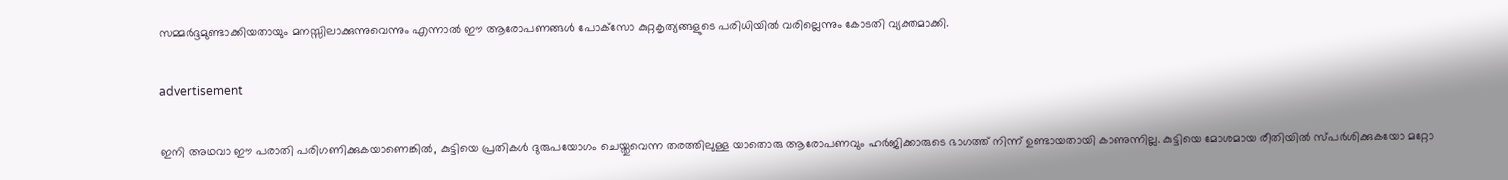സമ്മര്‍ദ്ദമുണ്ടാക്കിയതായും മനസ്സിലാക്കുന്നുവെന്നും എന്നാല്‍ ഈ ആരോപണങ്ങള്‍ പോക്‌സോ കുറ്റകൃത്യങ്ങളുടെ പരിധിയില്‍ വരില്ലെന്നും കോടതി വ്യക്തമാക്കി.

advertisement

ഇനി അഥവാ ഈ പരാതി പരിഗണിക്കുകയാണെങ്കില്‍, കുട്ടിയെ പ്രതികള്‍ ദുരുപയോഗം ചെയ്തുവെന്ന തരത്തിലുള്ള യാതൊരു ആരോപണവും ഹര്‍ജിക്കാരുടെ ഭാഗത്ത് നിന്ന് ഉണ്ടായതായി കാണുന്നില്ല. കുട്ടിയെ മോശമായ രീതിയില്‍ സ്പര്‍ശിക്കുകയോ മറ്റോ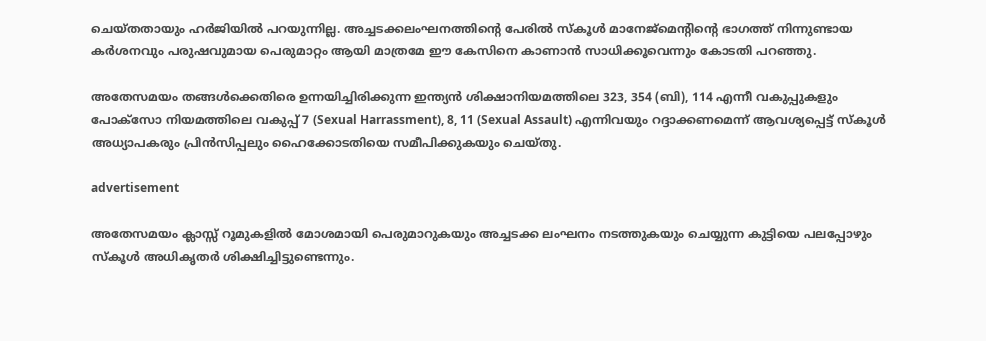ചെയ്തതായും ഹര്‍ജിയില്‍ പറയുന്നില്ല. അച്ചടക്കലംഘനത്തിന്റെ പേരില്‍ സ്‌കൂള്‍ മാനേജ്‌മെന്റിന്റെ ഭാഗത്ത് നിന്നുണ്ടായ കര്‍ശനവും പരുഷവുമായ പെരുമാറ്റം ആയി മാത്രമേ ഈ കേസിനെ കാണാന്‍ സാധിക്കൂവെന്നും കോടതി പറഞ്ഞു.

അതേസമയം തങ്ങള്‍ക്കെതിരെ ഉന്നയിച്ചിരിക്കുന്ന ഇന്ത്യന്‍ ശിക്ഷാനിയമത്തിലെ 323, 354 (ബി), 114 എന്നീ വകുപ്പുകളും പോക്‌സോ നിയമത്തിലെ വകുപ്പ് 7 (Sexual Harrassment), 8, 11 (Sexual Assault) എന്നിവയും റദ്ദാക്കണമെന്ന് ആവശ്യപ്പെട്ട് സ്‌കൂള്‍ അധ്യാപകരും പ്രിന്‍സിപ്പലും ഹൈക്കോടതിയെ സമീപിക്കുകയും ചെയ്തു.

advertisement

അതേസമയം ക്ലാസ്സ് റൂമുകളില്‍ മോശമായി പെരുമാറുകയും അച്ചടക്ക ലംഘനം നടത്തുകയും ചെയ്യുന്ന കുട്ടിയെ പലപ്പോഴും സ്‌കൂള്‍ അധികൃതര്‍ ശിക്ഷിച്ചിട്ടുണ്ടെന്നും.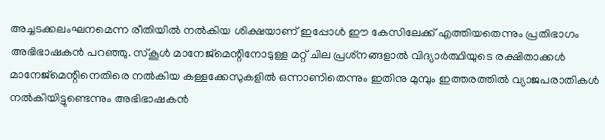അച്ചടക്കലംഘനമെന്ന രീതിയില്‍ നല്‍കിയ ശിക്ഷയാണ് ഇപ്പോള്‍ ഈ കേസിലേക്ക് എത്തിയതെന്നും പ്രതിഭാഗം അഭിഭാഷകന്‍ പറഞ്ഞു. സ്‌കൂള്‍ മാനേജ്‌മെന്റിനോടുള്ള മറ്റ് ചില പ്രശ്‌നങ്ങളാല്‍ വിദ്യാര്‍ത്ഥിയുടെ രക്ഷിതാക്കള്‍ മാനേജ്‌മെന്റിനെതിരെ നല്‍കിയ കള്ളക്കേസുകളില്‍ ഒന്നാണിതെന്നും ഇതിനു മുമ്പും ഇത്തരത്തില്‍ വ്യാജപരാതികള്‍ നല്‍കിയിട്ടുണ്ടെന്നും അഭിഭാഷകന്‍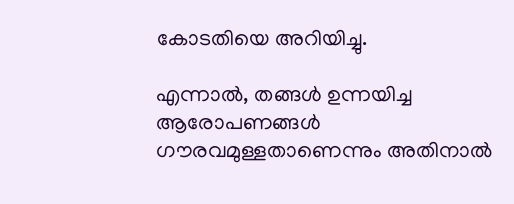കോടതിയെ അറിയിച്ചു.

എന്നാല്‍, തങ്ങള്‍ ഉന്നയിച്ച ആരോപണങ്ങള്‍ ഗൗരവമുള്ളതാണെന്നും അതിനാല്‍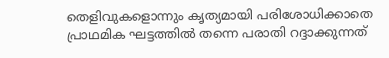തെളിവുകളൊന്നും കൃത്യമായി പരിശോധിക്കാതെ പ്രാഥമിക ഘട്ടത്തില്‍ തന്നെ പരാതി റദ്ദാക്കുന്നത്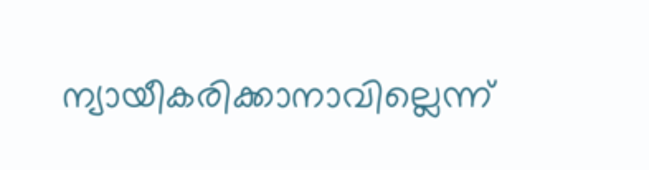ന്യായീകരിക്കാനാവില്ലെന്ന്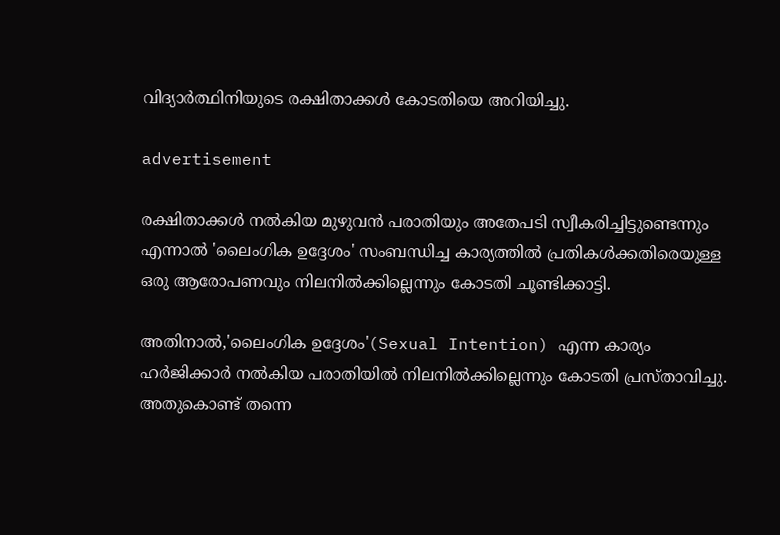വിദ്യാര്‍ത്ഥിനിയുടെ രക്ഷിതാക്കള്‍ കോടതിയെ അറിയിച്ചു.

advertisement

രക്ഷിതാക്കള്‍ നല്‍കിയ മുഴുവന്‍ പരാതിയും അതേപടി സ്വീകരിച്ചിട്ടുണ്ടെന്നും എന്നാല്‍ 'ലൈംഗിക ഉദ്ദേശം' സംബന്ധിച്ച കാര്യത്തില്‍ പ്രതികള്‍ക്കതിരെയുള്ള ഒരു ആരോപണവും നിലനില്‍ക്കില്ലെന്നും കോടതി ചൂണ്ടിക്കാട്ടി.

അതിനാല്‍,'ലൈംഗിക ഉദ്ദേശം'(Sexual Intention) എന്ന കാര്യം ഹര്‍ജിക്കാര്‍ നല്‍കിയ പരാതിയില്‍ നിലനില്‍ക്കില്ലെന്നും കോടതി പ്രസ്താവിച്ചു. അതുകൊണ്ട് തന്നെ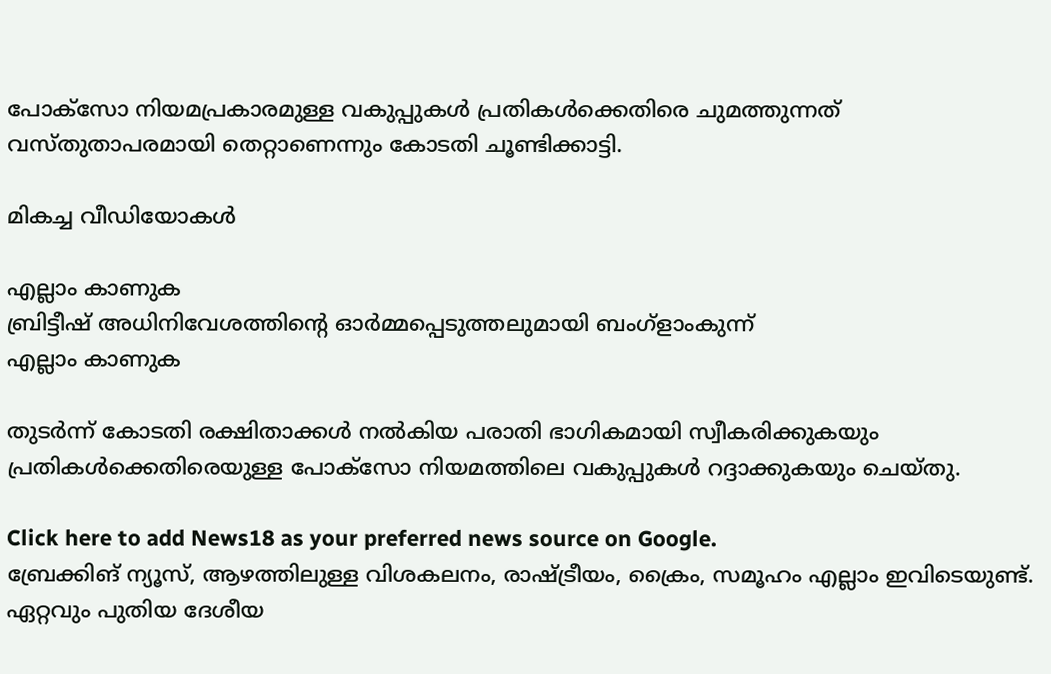പോക്‌സോ നിയമപ്രകാരമുള്ള വകുപ്പുകള്‍ പ്രതികള്‍ക്കെതിരെ ചുമത്തുന്നത് വസ്തുതാപരമായി തെറ്റാണെന്നും കോടതി ചൂണ്ടിക്കാട്ടി.

മികച്ച വീഡിയോകൾ

എല്ലാം കാണുക
ബ്രിട്ടീഷ് അധിനിവേശത്തിൻ്റെ ഓർമ്മപ്പെടുത്തലുമായി ബംഗ്ളാംകുന്ന്
എല്ലാം കാണുക

തുടര്‍ന്ന് കോടതി രക്ഷിതാക്കള്‍ നല്‍കിയ പരാതി ഭാഗികമായി സ്വീകരിക്കുകയും പ്രതികള്‍ക്കെതിരെയുള്ള പോക്സോ നിയമത്തിലെ വകുപ്പുകള്‍ റദ്ദാക്കുകയും ചെയ്തു.

Click here to add News18 as your preferred news source on Google.
ബ്രേക്കിങ് ന്യൂസ്, ആഴത്തിലുള്ള വിശകലനം, രാഷ്ട്രീയം, ക്രൈം, സമൂഹം എല്ലാം ഇവിടെയുണ്ട്. ഏറ്റവും പുതിയ ദേശീയ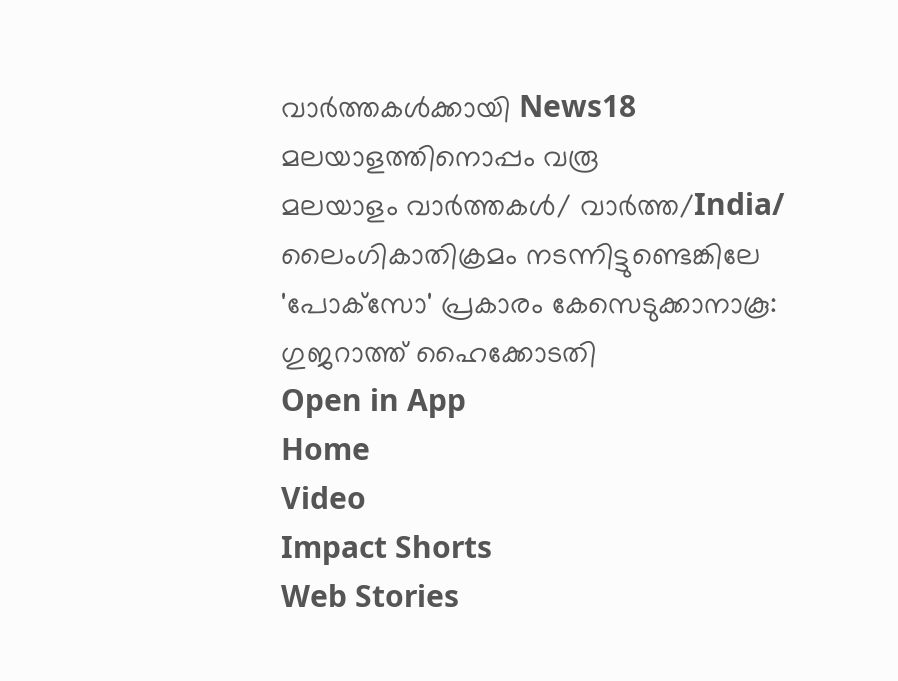വാർത്തകൾക്കായി News18 മലയാളത്തിനൊപ്പം വരൂ
മലയാളം വാർത്തകൾ/ വാർത്ത/India/
ലൈംഗികാതിക്രമം നടന്നിട്ടുണ്ടെങ്കിലേ 'പോക്‌സോ' പ്രകാരം കേസെടുക്കാനാകൂ: ഗുജറാത്ത് ഹൈക്കോടതി
Open in App
Home
Video
Impact Shorts
Web Stories